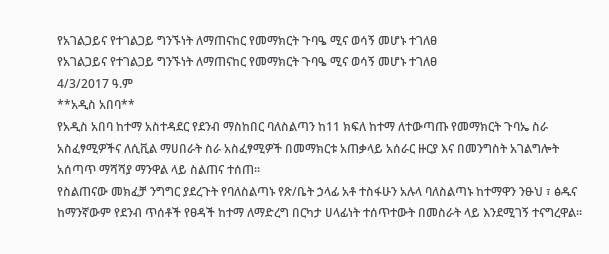የአገልጋይና የተገልጋይ ግንኙነት ለማጠናከር የመማክርት ጉባዔ ሚና ወሳኝ መሆኑ ተገለፀ
የአገልጋይና የተገልጋይ ግንኙነት ለማጠናከር የመማክርት ጉባዔ ሚና ወሳኝ መሆኑ ተገለፀ
4/3/2017 ዓ.ም
**አዲስ አበባ**
የአዲስ አበባ ከተማ አስተዳደር የደንብ ማስከበር ባለስልጣን ከ11 ክፍለ ከተማ ለተውጣጡ የመማክርት ጉባኤ ስራ አስፈፃሚዎችና ለሲቪል ማሀበራት ስራ አስፈፃሚዎች በመማክርቱ አጠቃላይ አሰራር ዙርያ እና በመንግስት አገልግሎት አሰጣጥ ማሻሻያ ማንዋል ላይ ስልጠና ተሰጠ።
የስልጠናው መክፈቻ ንግግር ያደረጉት የባለስልጣኑ የጽ/ቤት ኃላፊ አቶ ተስፋሁን አሉላ ባለስልጣኑ ከተማዋን ንፁህ ፣ ፅዱና ከማንኛውም የደንብ ጥሰቶች የፀዳች ከተማ ለማድረግ በርካታ ሀላፊነት ተሰጥተውት በመስራት ላይ እንደሚገኝ ተናግረዋል።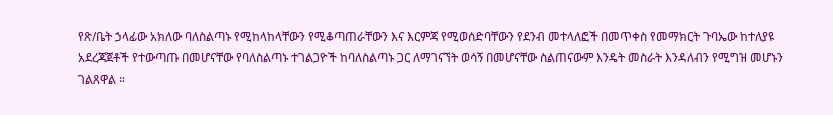የጽ/ቤት ኃላፊው አክለው ባለስልጣኑ የሚከላከላቸውን የሚቆጣጠራቸውን እና እርምጃ የሚወሰድባቸውን የደንብ መተላለፎች በመጥቀስ የመማክርት ጉባኤው ከተለያዩ አደረጃጀቶች የተውጣጡ በመሆናቸው የባለስልጣኑ ተገልጋዮች ከባለስልጣኑ ጋር ለማገናኘት ወሳኝ በመሆናቸው ስልጠናውም እንዴት መስራት እንዳለብን የሚግዝ መሆኑን ገልጸዋል ።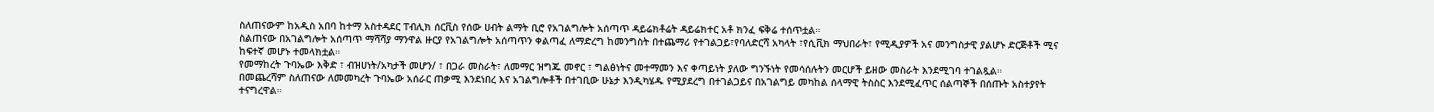ስለጠናውም ከአዲስ አበባ ከተማ አስተዳደር ፐብሊክ ሰርቪስ የሰው ሀብት ልማት ቢሮ የአገልግሎት አሰጣጥ ዳይሬክቶሬት ዳይሬክተር አቶ ክንፈ ፍቅሬ ተሰጥቷል።
ስልጠናው በአገልግሎት አሰጣጥ ማሻሻያ ማንዋል ዙርያ የአገልግሎት አሰጣጥን ቀልጣፈ ለማድረግ ከመንግስት በተጨማሪ የተገልጋይ፣የባለድርሻ አካላት ፣የሲቪክ ማህበራት፣ የሚዲያዎች አና መንግስታዊ ያልሆኑ ድርጅቶች ሚና ከፍተኛ መሆኑ ተመላክቷል።
የመማከረት ጉባኤው እቅድ ፣ ብዝሀነት/አካታች መሆን/ ፣ በጋራ መስራት፣ ለመማር ዝግጁ መኖር ፣ ግልፅነትና መተማመን እና ቀጣይነት ያለው ግንኙነት የመሳሰሉትን መርሆች ይዘው መስራት እንደሚገባ ተገልጿል።
በመጨረሻም ስለጠናው ለመመካረት ጉባኤው አሰራር ጠቃሚ እንደነበረ እና አገልግሎቶች በተገቢው ሁኔታ እንዲካሄዱ የሚያደረግ በተገልጋይና በአገልግይ መካከል ሰላማዊ ትስስር እንደሚፈጥር ሰልጣኞች በሰጡት አስተያየት ተናግረዋል።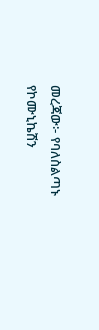መረጃው፦ የባለስልጣኑ የኮሙኒኬሽን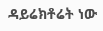ዳይሬክቶሬት ነው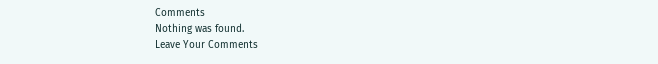Comments
Nothing was found.
Leave Your Comments